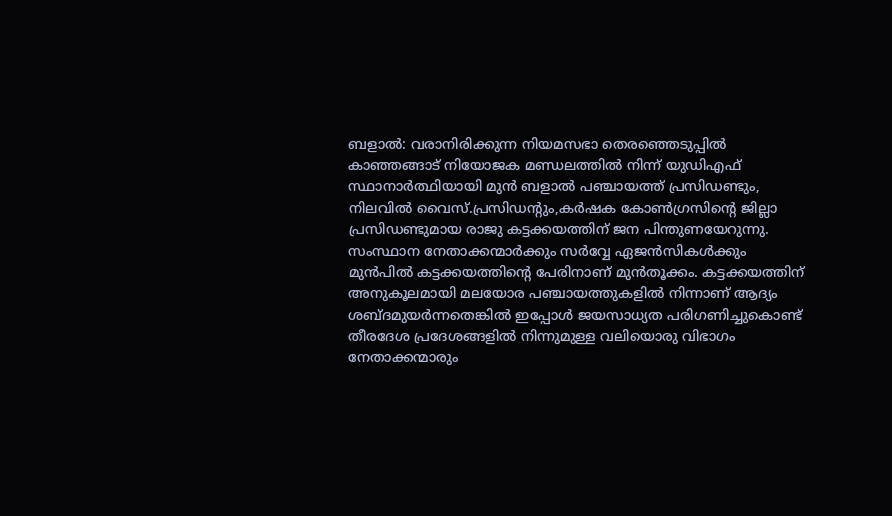ബളാൽ: വരാനിരിക്കുന്ന നിയമസഭാ തെരഞ്ഞെടുപ്പിൽ കാഞ്ഞങ്ങാട് നിയോജക മണ്ഡലത്തിൽ നിന്ന് യുഡിഎഫ് സ്ഥാനാർത്ഥിയായി മുൻ ബളാൽ പഞ്ചായത്ത് പ്രസിഡണ്ടും, നിലവിൽ വൈസ്.പ്രസിഡന്റും,കർഷക കോൺഗ്രസിന്റെ ജില്ലാ പ്രസിഡണ്ടുമായ രാജു കട്ടക്കയത്തിന് ജന പിന്തുണയേറുന്നു.
സംസ്ഥാന നേതാക്കന്മാർക്കും സർവ്വേ ഏജൻസികൾക്കും മുൻപിൽ കട്ടക്കയത്തിന്റെ പേരിനാണ് മുൻതൂക്കം. കട്ടക്കയത്തിന് അനുകൂലമായി മലയോര പഞ്ചായത്തുകളിൽ നിന്നാണ് ആദ്യം ശബ്ദമുയർന്നതെങ്കിൽ ഇപ്പോൾ ജയസാധ്യത പരിഗണിച്ചുകൊണ്ട് തീരദേശ പ്രദേശങ്ങളിൽ നിന്നുമുള്ള വലിയൊരു വിഭാഗം നേതാക്കന്മാരും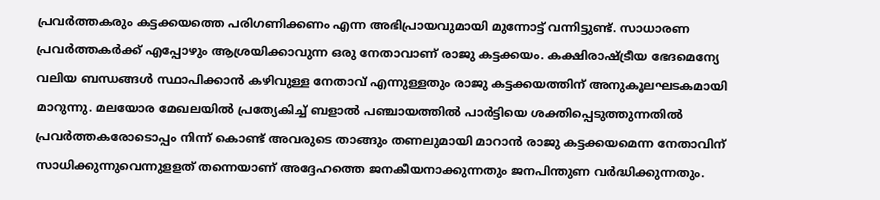പ്രവർത്തകരും കട്ടക്കയത്തെ പരിഗണിക്കണം എന്ന അഭിപ്രായവുമായി മുന്നോട്ട് വന്നിട്ടുണ്ട്. സാധാരണ പ്രവർത്തകർക്ക് എപ്പോഴും ആശ്രയിക്കാവുന്ന ഒരു നേതാവാണ് രാജു കട്ടക്കയം. കക്ഷിരാഷ്ട്രീയ ഭേദമെന്യേ വലിയ ബന്ധങ്ങൾ സ്ഥാപിക്കാൻ കഴിവുള്ള നേതാവ് എന്നുള്ളതും രാജു കട്ടക്കയത്തിന് അനുകൂലഘടകമായി മാറുന്നു. മലയോര മേഖലയിൽ പ്രത്യേകിച്ച് ബളാൽ പഞ്ചായത്തിൽ പാർട്ടിയെ ശക്തിപ്പെടുത്തുന്നതിൽ പ്രവർത്തകരോടൊപ്പം നിന്ന് കൊണ്ട് അവരുടെ താങ്ങും തണലുമായി മാറാൻ രാജു കട്ടക്കയമെന്ന നേതാവിന് സാധിക്കുന്നുവെന്നുളളത് തന്നെയാണ് അദ്ദേഹത്തെ ജനകീയനാക്കുന്നതും ജനപിന്തുണ വർദ്ധിക്കുന്നതും.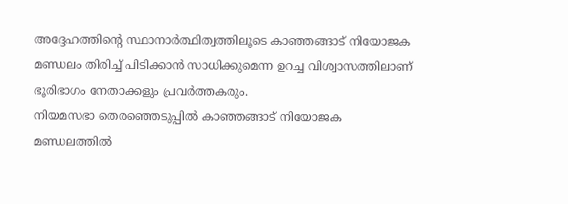അദ്ദേഹത്തിന്റെ സ്ഥാനാർത്ഥിത്വത്തിലൂടെ കാഞ്ഞങ്ങാട് നിയോജക മണ്ഡലം തിരിച്ച് പിടിക്കാൻ സാധിക്കുമെന്ന ഉറച്ച വിശ്വാസത്തിലാണ് ഭൂരിഭാഗം നേതാക്കളും പ്രവർത്തകരും.
നിയമസഭാ തെരഞ്ഞെടുപ്പിൽ കാഞ്ഞങ്ങാട് നിയോജക മണ്ഡലത്തിൽ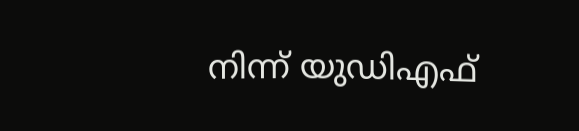നിന്ന് യുഡിഎഫ്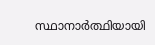സ്ഥാനാർത്ഥിയായി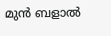മുൻ ബളാൽ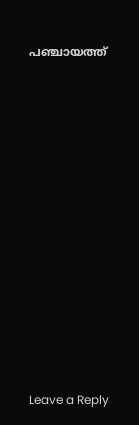പഞ്ചായത്ത്












Leave a Reply